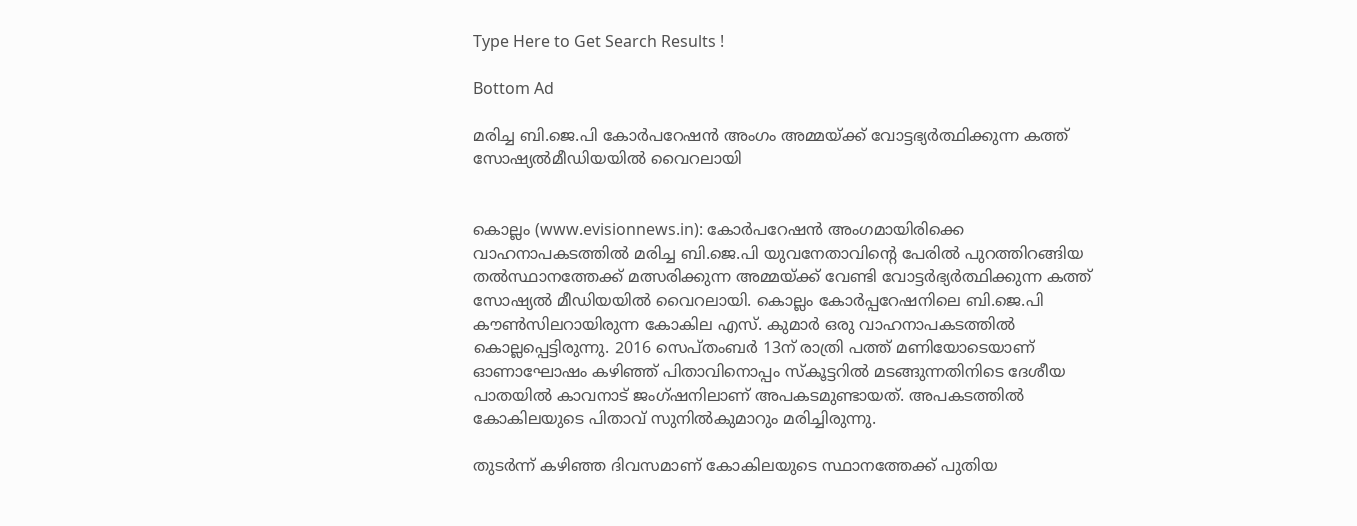Type Here to Get Search Results !

Bottom Ad

മരിച്ച ബി.ജെ.പി കോര്‍പറേഷന്‍ അംഗം അമ്മയ്ക്ക് വോട്ടഭ്യര്‍ത്ഥിക്കുന്ന കത്ത് സോഷ്യല്‍മീഡിയയില്‍ വൈറലായി


കൊല്ലം (www.evisionnews.in): കോര്‍പറേഷന്‍ അംഗമായിരിക്കെ വാഹനാപകടത്തില്‍ മരിച്ച ബി.ജെ.പി യുവനേതാവിന്റെ പേരില്‍ പുറത്തിറങ്ങിയ തല്‍സ്ഥാനത്തേക്ക് മത്സരിക്കുന്ന അമ്മയ്ക്ക് വേണ്ടി വോട്ടര്‍ഭ്യര്‍ത്ഥിക്കുന്ന കത്ത് സോഷ്യല്‍ മീഡിയയില്‍ വൈറലായി. കൊല്ലം കോര്‍പ്പറേഷനിലെ ബി.ജെ.പി കൗണ്‍സിലറായിരുന്ന കോകില എസ്. കുമാര്‍ ഒരു വാഹനാപകടത്തില്‍ കൊല്ലപ്പെട്ടിരുന്നു. 2016 സെപ്തംബര്‍ 13ന് രാത്രി പത്ത് മണിയോടെയാണ് ഓണാഘോഷം കഴിഞ്ഞ് പിതാവിനൊപ്പം സ്‌കൂട്ടറില്‍ മടങ്ങുന്നതിനിടെ ദേശീയ പാതയില്‍ കാവനാട് ജംഗ്ഷനിലാണ് അപകടമുണ്ടായത്. അപകടത്തില്‍ കോകിലയുടെ പിതാവ് സുനില്‍കുമാറും മരിച്ചിരുന്നു.

തുടര്‍ന്ന് കഴിഞ്ഞ ദിവസമാണ് കോകിലയുടെ സ്ഥാനത്തേക്ക് പുതിയ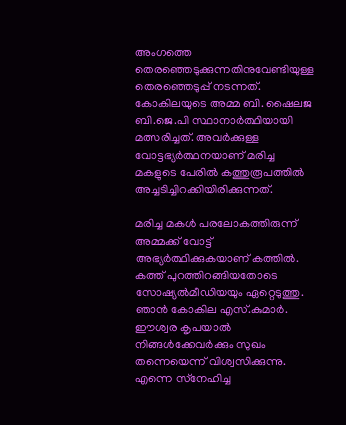അംഗത്തെ തെരഞ്ഞെടുക്കുന്നതിനുവേണ്ടിയുള്ള തെരഞ്ഞെടുപ്പ് നടന്നത്. കോകിലയുടെ അമ്മ ബി. ഷൈലജ ബി.ജെ.പി സ്ഥാനാര്‍ത്ഥിയായി മത്സരിച്ചത്. അവര്‍ക്കുള്ള വോട്ടഭ്യര്‍ത്ഥനയാണ് മരിച്ച മകളുടെ പേരില്‍ കത്തുരൂപത്തില്‍ അച്ചടിച്ചിറക്കിയിരിക്കുന്നത്.

മരിച്ച മകള്‍ പരലോകത്തിരുന്ന് അമ്മക്ക് വോട്ട് അഭ്യര്‍ത്ഥിക്കുകയാണ് കത്തില്‍. കത്ത് പുറത്തിറങ്ങിയതോടെ സോഷ്യല്‍മീഡിയയും ഏറ്റെടുത്തു. ഞാന്‍ കോകില എസ്.കുമാര്‍. ഈശ്വര കൃപയാല്‍ നിങ്ങള്‍ക്കേവര്‍ക്കും സുഖം തന്നെയെന്ന് വിശ്വസിക്കുന്നു. എന്നെ സ്‌നേഹിച്ച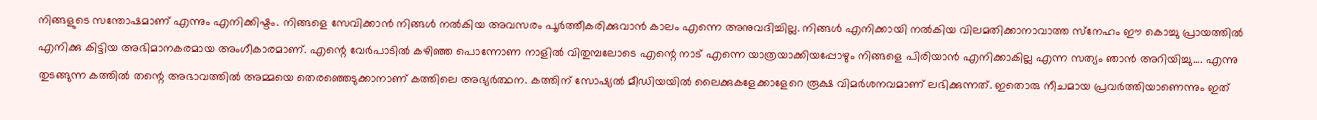നിങ്ങളുടെ സന്തോഷമാണ് എന്നും എനിക്കിഷ്ടം. നിങ്ങളെ സേവിക്കാന്‍ നിങ്ങള്‍ നല്‍കിയ അവസരം പൂര്‍ത്തീകരിക്കുവാന്‍ കാലം എന്നെ അനുവദിച്ചില്ല. നിങ്ങള്‍ എനിക്കായി നല്‍കിയ വിലമതിക്കാനാവാത്ത സ്‌നേഹം ഈ കൊച്ചു പ്രായത്തില്‍ എനിക്കു കിട്ടിയ അഭിമാനകരമായ അംഗീകാരമാണ്. എന്റെ വേര്‍പാടില്‍ കഴിഞ്ഞ പൊന്നോണ നാളില്‍ വിതുമ്പലോടെ എന്റെ നാട് എന്നെ യാത്രയാക്കിയപ്പോഴും നിങ്ങളെ പിരിയാന്‍ എനിക്കാകില്ല എന്ന സത്യം ഞാന്‍ അറിയിച്ചു.... എന്നു തുടങ്ങുന്ന കത്തില്‍ തന്റെ അഭാവത്തില്‍ അമ്മയെ തെരഞ്ഞെടുക്കാനാണ് കത്തിലെ അഭ്യര്‍ത്ഥന. കത്തിന് സോഷ്യല്‍ മീഡിയയില്‍ ലൈക്കുകളേക്കാളേറെ രൂക്ഷ വിമര്‍ശനവമാണ് ലഭിക്കുന്നത്. ഇതൊരു നീചമായ പ്രവര്‍ത്തിയാണെന്നും ഇത്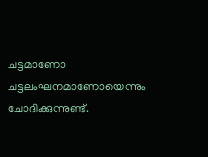ചട്ടമാണോ ചട്ടലംഘനമാണോയെന്നും ചോദിക്കുന്നുണ്ട്.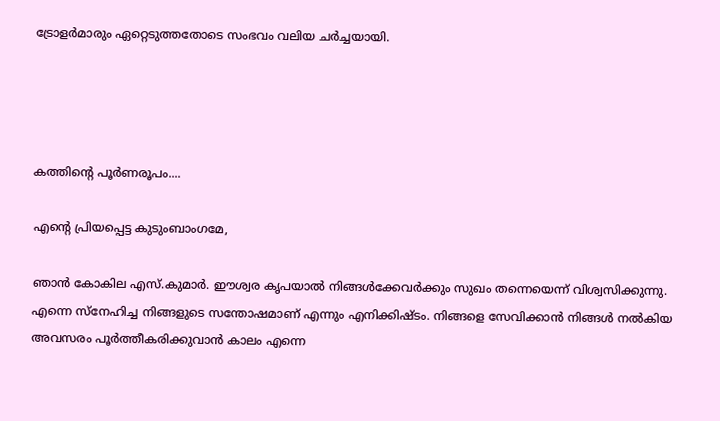ട്രോളര്‍മാരും ഏറ്റെടുത്തതോടെ സംഭവം വലിയ ചര്‍ച്ചയായി.




കത്തിന്റെ പൂര്‍ണരൂപം....

എന്റെ പ്രിയപ്പെട്ട കുടുംബാംഗമേ,

ഞാന്‍ കോകില എസ്.കുമാര്‍. ഈശ്വര കൃപയാല്‍ നിങ്ങള്‍ക്കേവര്‍ക്കും സുഖം തന്നെയെന്ന് വിശ്വസിക്കുന്നു. എന്നെ സ്‌നേഹിച്ച നിങ്ങളുടെ സന്തോഷമാണ് എന്നും എനിക്കിഷ്ടം. നിങ്ങളെ സേവിക്കാന്‍ നിങ്ങള്‍ നല്‍കിയ അവസരം പൂര്‍ത്തീകരിക്കുവാന്‍ കാലം എന്നെ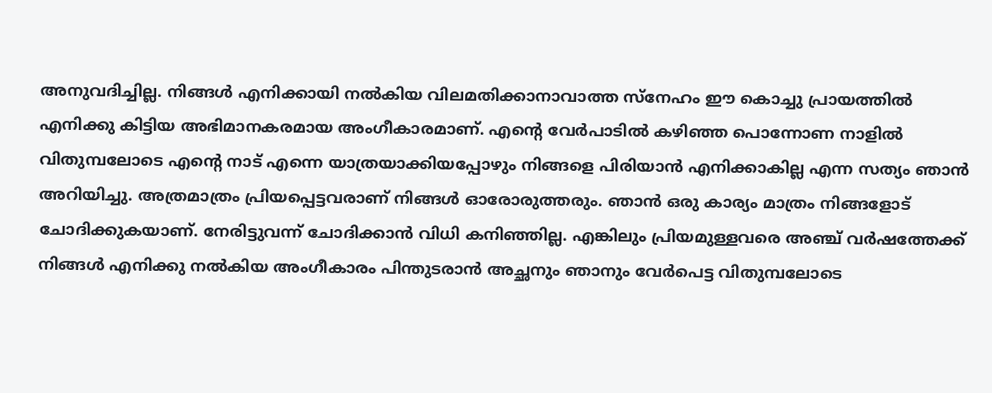അനുവദിച്ചില്ല. നിങ്ങള്‍ എനിക്കായി നല്‍കിയ വിലമതിക്കാനാവാത്ത സ്‌നേഹം ഈ കൊച്ചു പ്രായത്തില്‍ എനിക്കു കിട്ടിയ അഭിമാനകരമായ അംഗീകാരമാണ്. എന്റെ വേര്‍പാടില്‍ കഴിഞ്ഞ പൊന്നോണ നാളില്‍ വിതുമ്പലോടെ എന്റെ നാട് എന്നെ യാത്രയാക്കിയപ്പോഴും നിങ്ങളെ പിരിയാന്‍ എനിക്കാകില്ല എന്ന സത്യം ഞാന്‍ അറിയിച്ചു. അത്രമാത്രം പ്രിയപ്പെട്ടവരാണ് നിങ്ങള്‍ ഓരോരുത്തരും. ഞാന്‍ ഒരു കാര്യം മാത്രം നിങ്ങളോട് ചോദിക്കുകയാണ്. നേരിട്ടുവന്ന് ചോദിക്കാന്‍ വിധി കനിഞ്ഞില്ല. എങ്കിലും പ്രിയമുള്ളവരെ അഞ്ച് വര്‍ഷത്തേക്ക് നിങ്ങള്‍ എനിക്കു നല്‍കിയ അംഗീകാരം പിന്തുടരാന്‍ അച്ഛനും ഞാനും വേര്‍പെട്ട വിതുമ്പലോടെ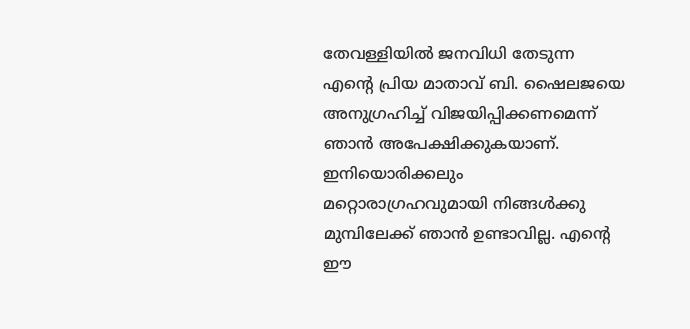തേവള്ളിയില്‍ ജനവിധി തേടുന്ന എന്റെ പ്രിയ മാതാവ് ബി. ഷൈലജയെ അനുഗ്രഹിച്ച് വിജയിപ്പിക്കണമെന്ന് ഞാന്‍ അപേക്ഷിക്കുകയാണ്. ഇനിയൊരിക്കലും മറ്റൊരാഗ്രഹവുമായി നിങ്ങള്‍ക്കു മുമ്പിലേക്ക് ഞാന്‍ ഉണ്ടാവില്ല. എന്റെ ഈ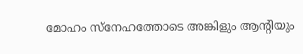മോഹം സ്‌നേഹത്തോടെ അങ്കിളും ആന്റിയും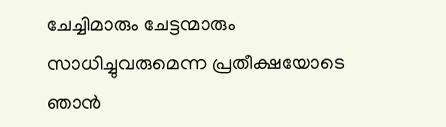ചേച്ചിമാരും ചേട്ടന്മാരും സാധിച്ചുവരുമെന്ന പ്രതീക്ഷയോടെ ഞാന്‍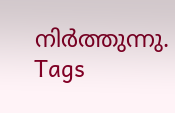നിര്‍ത്തുന്നു.
Tags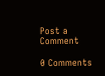Post a Comment

0 Comments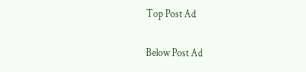Top Post Ad

Below Post Ad